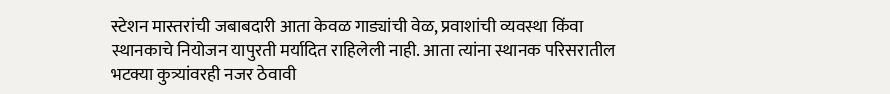स्टेशन मास्तरांची जबाबदारी आता केवळ गाड्यांची वेळ, प्रवाशांची व्यवस्था किंवा स्थानकाचे नियोजन यापुरती मर्यादित राहिलेली नाही. आता त्यांना स्थानक परिसरातील भटक्या कुत्र्यांवरही नजर ठेवावी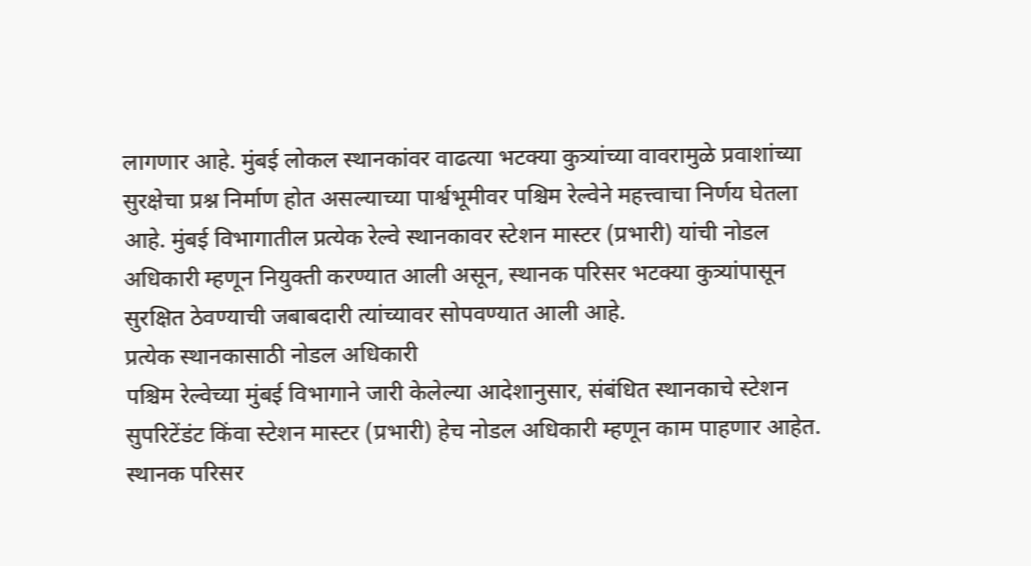लागणार आहे. मुंबई लोकल स्थानकांवर वाढत्या भटक्या कुत्र्यांच्या वावरामुळे प्रवाशांच्या सुरक्षेचा प्रश्न निर्माण होत असल्याच्या पार्श्वभूमीवर पश्चिम रेल्वेने महत्त्वाचा निर्णय घेतला आहे. मुंबई विभागातील प्रत्येक रेल्वे स्थानकावर स्टेशन मास्टर (प्रभारी) यांची नोडल अधिकारी म्हणून नियुक्ती करण्यात आली असून, स्थानक परिसर भटक्या कुत्र्यांपासून सुरक्षित ठेवण्याची जबाबदारी त्यांच्यावर सोपवण्यात आली आहे.
प्रत्येक स्थानकासाठी नोडल अधिकारी
पश्चिम रेल्वेच्या मुंबई विभागाने जारी केलेल्या आदेशानुसार, संबंधित स्थानकाचे स्टेशन सुपरिटेंडंट किंवा स्टेशन मास्टर (प्रभारी) हेच नोडल अधिकारी म्हणून काम पाहणार आहेत. स्थानक परिसर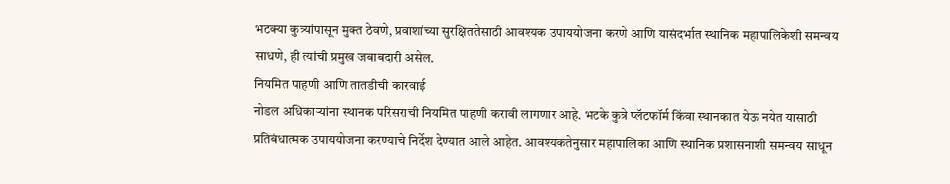भटक्या कुत्र्यांपासून मुक्त ठेवणे, प्रवाशांच्या सुरक्षिततेसाठी आवश्यक उपाययोजना करणे आणि यासंदर्भात स्थानिक महापालिकेशी समन्वय साधणे, ही त्यांची प्रमुख जबाबदारी असेल.
नियमित पाहणी आणि तातडीची कारवाई
नोडल अधिकाऱ्यांना स्थानक परिसराची नियमित पाहणी करावी लागणार आहे. भटके कुत्रे प्लॅटफॉर्म किंवा स्थानकात येऊ नयेत यासाठी प्रतिबंधात्मक उपाययोजना करण्याचे निर्देश देण्यात आले आहेत. आवश्यकतेनुसार महापालिका आणि स्थानिक प्रशासनाशी समन्वय साधून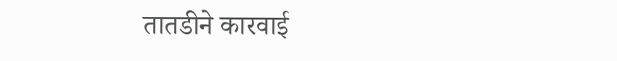तातडीने कारवाई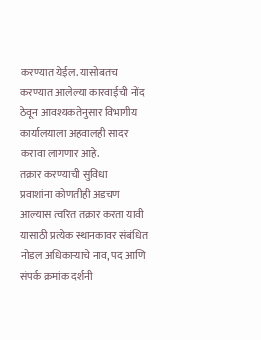करण्यात येईल. यासोबतच करण्यात आलेल्या कारवाईची नोंद ठेवून आवश्यकतेनुसार विभागीय कार्यालयाला अहवालही सादर करावा लागणार आहे.
तक्रार करण्याची सुविधा
प्रवाशांना कोणतीही अडचण आल्यास त्वरित तक्रार करता यावी यासाठी प्रत्येक स्थानकावर संबंधित नोडल अधिकाऱ्याचे नाव, पद आणि संपर्क क्रमांक दर्शनी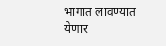भागात लावण्यात येणार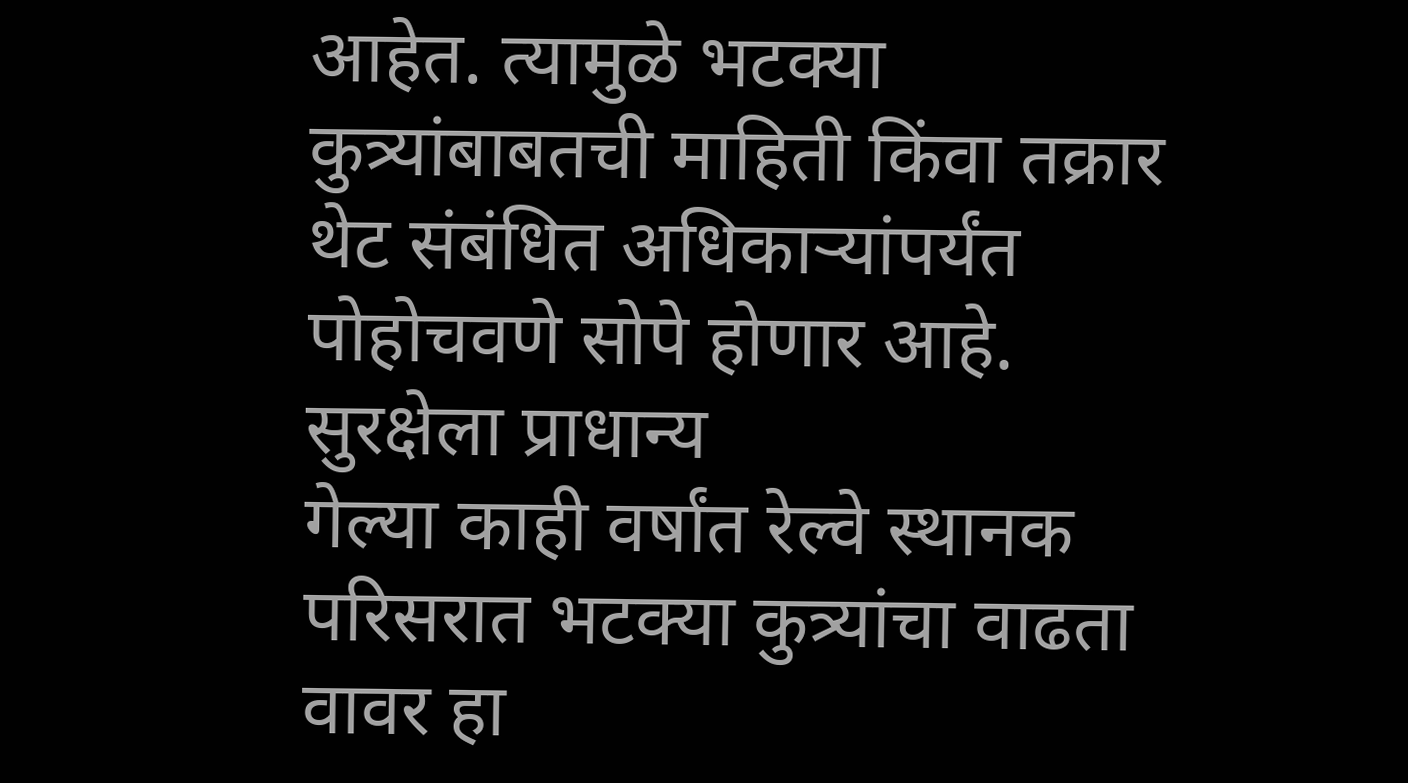आहेत. त्यामुळे भटक्या कुत्र्यांबाबतची माहिती किंवा तक्रार थेट संबंधित अधिकाऱ्यांपर्यंत पोहोचवणे सोपे होणार आहे.
सुरक्षेला प्राधान्य
गेल्या काही वर्षांत रेल्वे स्थानक परिसरात भटक्या कुत्र्यांचा वाढता वावर हा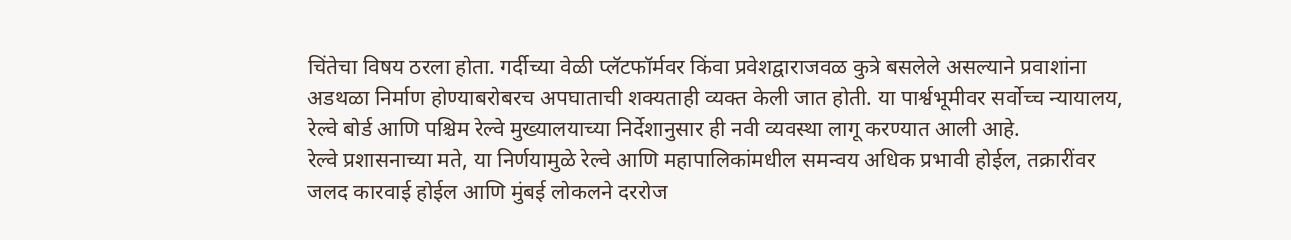चिंतेचा विषय ठरला होता. गर्दीच्या वेळी प्लॅटफॉर्मवर किंवा प्रवेशद्वाराजवळ कुत्रे बसलेले असल्याने प्रवाशांना अडथळा निर्माण होण्याबरोबरच अपघाताची शक्यताही व्यक्त केली जात होती. या पार्श्वभूमीवर सर्वोच्च न्यायालय, रेल्वे बोर्ड आणि पश्चिम रेल्वे मुख्यालयाच्या निर्देशानुसार ही नवी व्यवस्था लागू करण्यात आली आहे.
रेल्वे प्रशासनाच्या मते, या निर्णयामुळे रेल्वे आणि महापालिकांमधील समन्वय अधिक प्रभावी होईल, तक्रारींवर जलद कारवाई होईल आणि मुंबई लोकलने दररोज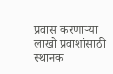प्रवास करणाऱ्या लाखो प्रवाशांसाठी स्थानक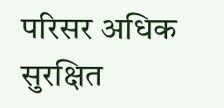परिसर अधिक सुरक्षित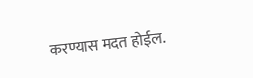करण्यास मदत होईल.